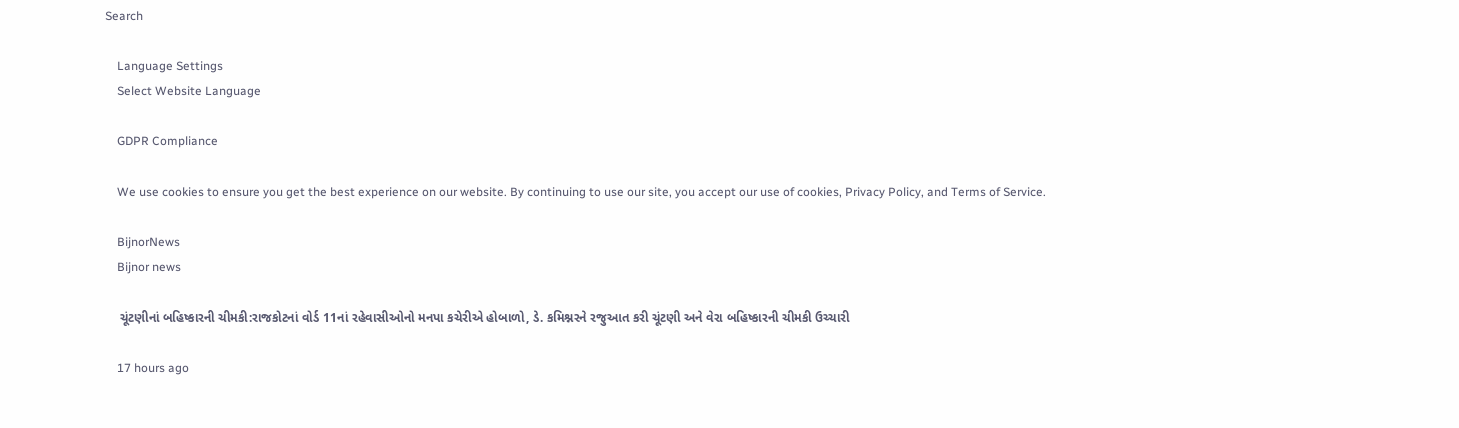Search

    Language Settings
    Select Website Language

    GDPR Compliance

    We use cookies to ensure you get the best experience on our website. By continuing to use our site, you accept our use of cookies, Privacy Policy, and Terms of Service.

    BijnorNews
    Bijnor news

    ચૂંટણીનાં બહિષ્કારની ચીમકી:રાજકોટનાં વોર્ડ 11નાં રહેવાસીઓનો મનપા કચેરીએ હોબાળો, ડે. કમિશ્નરને રજુઆત કરી ચૂંટણી અને વેરા બહિષ્કારની ચીમકી ઉચ્ચારી

    17 hours ago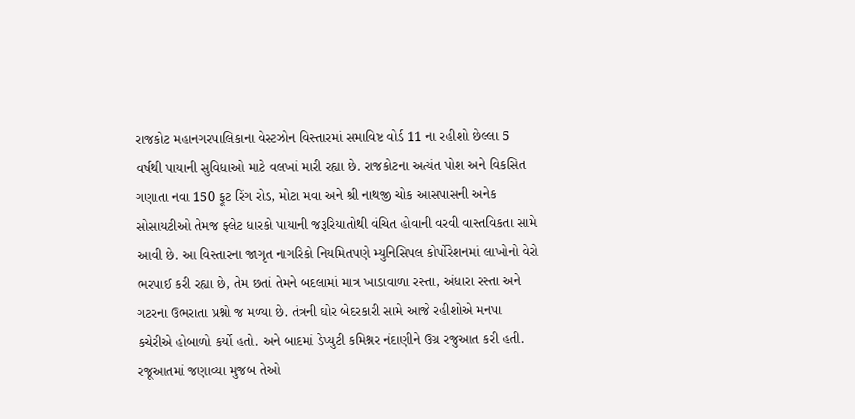રાજકોટ મહાનગરપાલિકાના વેસ્ટઝોન વિસ્તારમાં સમાવિષ્ટ વોર્ડ 11 ના રહીશો છેલ્લા 5 વર્ષથી પાયાની સુવિધાઓ માટે વલખાં મારી રહ્યા છે. રાજકોટના અત્યંત પોશ અને વિકસિત ગણાતા નવા 150 ફૂટ રિંગ રોડ, મોટા મવા અને શ્રી નાથજી ચોક આસપાસની અનેક સોસાયટીઓ તેમજ ફ્લેટ ધારકો પાયાની જરૂરિયાતોથી વંચિત હોવાની વરવી વાસ્તવિકતા સામે આવી છે. આ વિસ્તારના જાગૃત નાગરિકો નિયમિતપણે મ્યુનિસિપલ કોર્પોરેશનમાં લાખોનો વેરો ભરપાઈ કરી રહ્યા છે, તેમ છતાં તેમને બદલામાં માત્ર ખાડાવાળા રસ્તા, અંધારા રસ્તા અને ગટરના ઉભરાતા પ્રશ્નો જ મળ્યા છે. તંત્રની ઘોર બેદરકારી સામે આજે રહીશોએ મનપા કચેરીએ હોબાળો કર્યો હતો. અને બાદમાં ડેપ્યુટી કમિશ્નર નંદાણીને ઉગ્ર રજુઆત કરી હતી. રજૂઆતમાં જણાવ્યા મુજબ તેઓ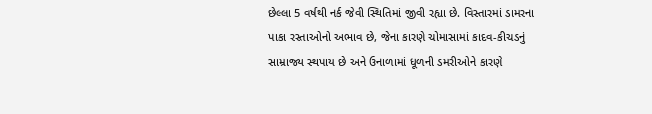છેલ્લા 5 વર્ષથી નર્ક જેવી સ્થિતિમાં જીવી રહ્યા છે. વિસ્તારમાં ડામરના પાકા રસ્તાઓનો અભાવ છે, જેના કારણે ચોમાસામાં કાદવ-કીચડનું સામ્રાજ્ય સ્થપાય છે અને ઉનાળામાં ધૂળની ડમરીઓને કારણે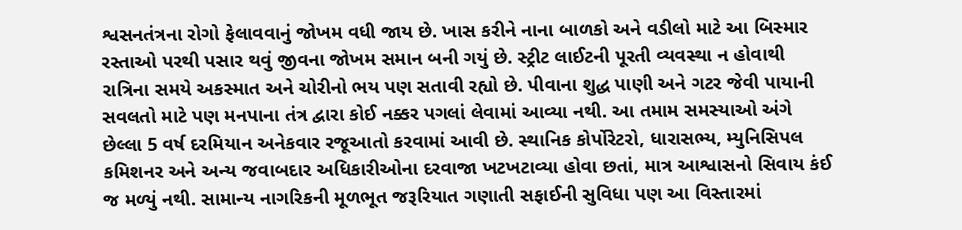શ્વસનતંત્રના રોગો ફેલાવવાનું જોખમ વધી જાય છે. ખાસ કરીને નાના બાળકો અને વડીલો માટે આ બિસ્માર રસ્તાઓ પરથી પસાર થવું જીવના જોખમ સમાન બની ગયું છે. સ્ટ્રીટ લાઈટની પૂરતી વ્યવસ્થા ન હોવાથી રાત્રિના સમયે અકસ્માત અને ચોરીનો ભય પણ સતાવી રહ્યો છે. પીવાના શુદ્ધ પાણી અને ગટર જેવી પાયાની સવલતો માટે પણ મનપાના તંત્ર દ્વારા કોઈ નક્કર પગલાં લેવામાં આવ્યા નથી. આ તમામ સમસ્યાઓ અંગે છેલ્લા 5 વર્ષ દરમિયાન અનેકવાર રજૂઆતો કરવામાં આવી છે. સ્થાનિક કોર્પોરેટરો, ધારાસભ્ય, મ્યુનિસિપલ કમિશનર અને અન્ય જવાબદાર અધિકારીઓના દરવાજા ખટખટાવ્યા હોવા છતાં, માત્ર આશ્વાસનો સિવાય કંઈ જ મળ્યું નથી. સામાન્ય નાગરિકની મૂળભૂત જરૂરિયાત ગણાતી સફાઈની સુવિધા પણ આ વિસ્તારમાં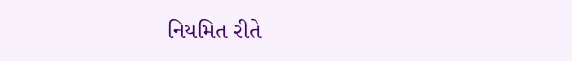નિયમિત રીતે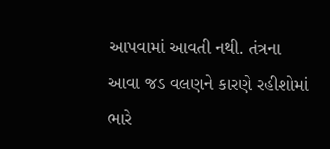આપવામાં આવતી નથી. તંત્રના આવા જડ વલણને કારણે રહીશોમાં ભારે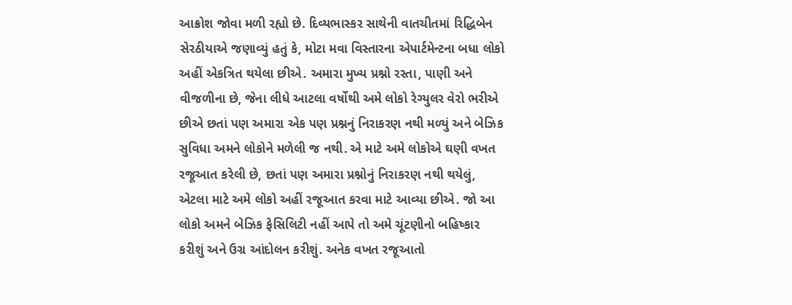આક્રોશ જોવા મળી રહ્યો છે. દિવ્યભાસ્કર સાથેની વાતચીતમાં રિદ્ધિબેન સેરઠીયાએ જણાવ્યું હતું કે, મોટા મવા વિસ્તારના એપાર્ટમેન્ટના બધા લોકો અહીં એકત્રિત થયેલા છીએ. અમારા મુખ્ય પ્રશ્નો રસ્તા, પાણી અને વીજળીના છે, જેના લીધે આટલા વર્ષોથી અમે લોકો રેગ્યુલર વેરો ભરીએ છીએ છતાં પણ અમારા એક પણ પ્રશ્નનું નિરાકરણ નથી મળ્યું અને બેઝિક સુવિધા અમને લોકોને મળેલી જ નથી. એ માટે અમે લોકોએ ઘણી વખત રજૂઆત કરેલી છે, છતાં પણ અમારા પ્રશ્નોનું નિરાકરણ નથી થયેલું, એટલા માટે અમે લોકો અહીં રજૂઆત કરવા માટે આવ્યા છીએ. જો આ લોકો અમને બેઝિક ફેસિલિટી નહીં આપે તો અમે ચૂંટણીનો બહિષ્કાર કરીશું અને ઉગ્ર આંદોલન કરીશું. અનેક વખત રજૂઆતો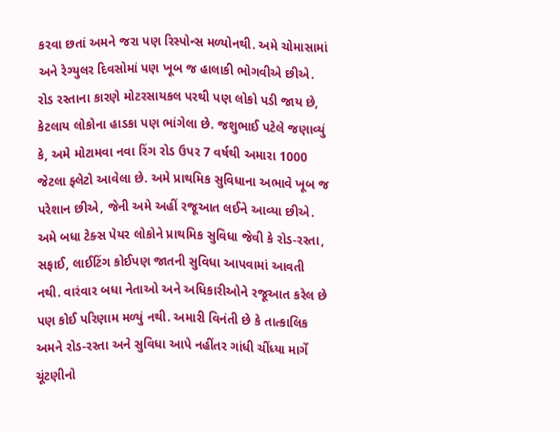કરવા છતાં અમને જરા પણ રિસ્પોન્સ મળ્યોનથી. અમે ચોમાસામાં અને રેગ્યુલર દિવસોમાં પણ ખૂબ જ હાલાકી ભોગવીએ છીએ. રોડ રસ્તાના કારણે મોટરસાયકલ પરથી પણ લોકો પડી જાય છે, કેટલાય લોકોના હાડકા પણ ભાંગેલા છે. જશુભાઈ પટેલે જણાવ્યું કે, અમે મોટામવા નવા રિંગ રોડ ઉપર 7 વર્ષથી અમારા 1000 જેટલા ફ્લેટો આવેલા છે. અમે પ્રાથમિક સુવિધાના અભાવે ખૂબ જ પરેશાન છીએ, જેની અમે અહીં રજૂઆત લઈને આવ્યા છીએ. અમે બધા ટેક્સ પેયર લોકોને પ્રાથમિક સુવિધા જેવી કે રોડ-રસ્તા, સફાઈ, લાઈટિંગ કોઈપણ જાતની સુવિધા આપવામાં આવતી નથી. વારંવાર બધા નેતાઓ અને અધિકારીઓને રજૂઆત કરેલ છે પણ કોઈ પરિણામ મળ્યું નથી. અમારી વિનંતી છે કે તાત્કાલિક અમને રોડ-રસ્તા અને સુવિધા આપે નહીંતર ગાંધી ચીંધ્યા માર્ગે ચૂંટણીનો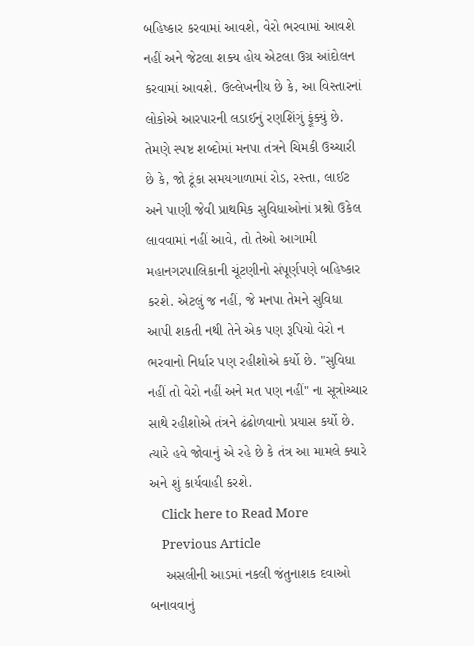બહિષ્કાર કરવામાં આવશે, વેરો ભરવામાં આવશે નહીં અને જેટલા શક્ય હોય એટલા ઉગ્ર આંદોલન કરવામાં આવશે. ઉલ્લેખનીય છે કે, આ વિસ્તારનાં લોકોએ આરપારની લડાઈનું રણશિંગું ફૂંક્યું છે. તેમણે સ્પષ્ટ શબ્દોમાં મનપા તંત્રને ચિમકી ઉચ્ચારી છે કે, જો ટૂંકા સમયગાળામાં રોડ, રસ્તા, લાઈટ અને પાણી જેવી પ્રાથમિક સુવિધાઓનાં પ્રશ્નો ઉકેલ લાવવામાં નહીં આવે, તો તેઓ આગામી મહાનગરપાલિકાની ચૂંટણીનો સંપૂર્ણપણે બહિષ્કાર કરશે. એટલું જ નહીં, જે મનપા તેમને સુવિધા આપી શકતી નથી તેને એક પણ રૂપિયો વેરો ન ભરવાનો નિર્ધાર પણ રહીશોએ કર્યો છે. "સુવિધા નહીં તો વેરો નહીં અને મત પણ નહીં" ના સૂત્રોચ્ચાર સાથે રહીશોએ તંત્રને ઢંઢોળવાનો પ્રયાસ કર્યો છે. ત્યારે હવે જોવાનું એ રહે છે કે તંત્ર આ મામલે ક્યારે અને શું કાર્યવાહી કરશે.
    Click here to Read More
    Previous Article
    અસલીની આડમાં નકલી જંતુનાશક દવાઓ બનાવવાનું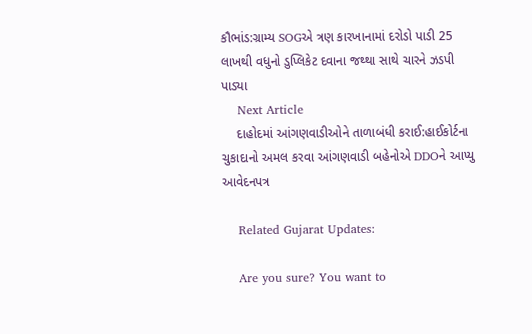કૌભાંડ:ગ્રામ્ય SOGએ ત્રણ કારખાનામાં દરોડો પાડી 25 લાખથી વધુનો ડુપ્લિકેટ દવાના જથ્થા સાથે ચારને ઝડપી પાડ્યા
    Next Article
    દાહોદમાં આંગણવાડીઓને તાળાબંધી કરાઈ:હાઈકોર્ટના ચુકાદાનો અમલ કરવા આંગણવાડી બહેનોએ DDOને આપ્યુ આવેદનપત્ર

    Related Gujarat Updates:

    Are you sure? You want to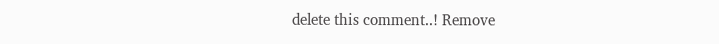delete this comment..! Remove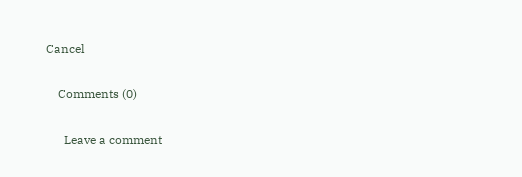Cancel

    Comments (0)

      Leave a comment